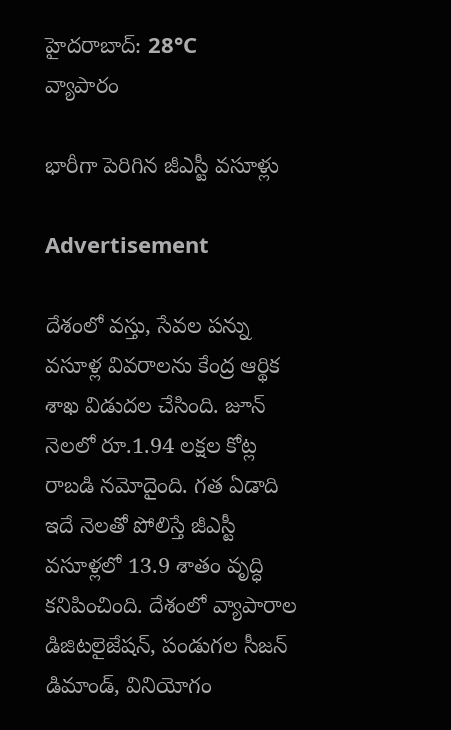హైదరాబాద్: 28°C
వ్యాపారం

భారీగా పెరిగిన జీఎస్టీ వసూళ్లు

Advertisement

దేశంలో వస్తు, సేవల పన్ను వసూళ్ల వివరాలను కేంద్ర ఆర్థిక శాఖ విడుదల చేసింది. జూన్ నెలలో రూ.1.94 లక్షల కోట్ల రాబడి నమోదైంది. గత ఏడాది ఇదే నెలతో పోలిస్తే జీఎస్టీ వసూళ్లలో 13.9 శాతం వృద్ధి కనిపించింది. దేశంలో వ్యాపారాల డిజిటలైజేషన్, పండుగల సీజన్ డిమాండ్, వినియోగం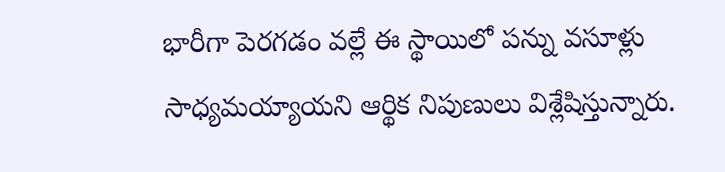భారీగా పెరగడం వల్లే ఈ స్థాయిలో పన్ను వసూళ్లు సాధ్యమయ్యాయని ఆర్థిక నిపుణులు విశ్లేషిస్తున్నారు.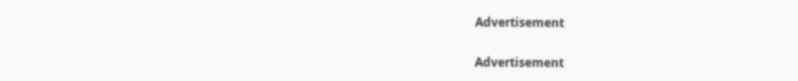Advertisement

Advertisement